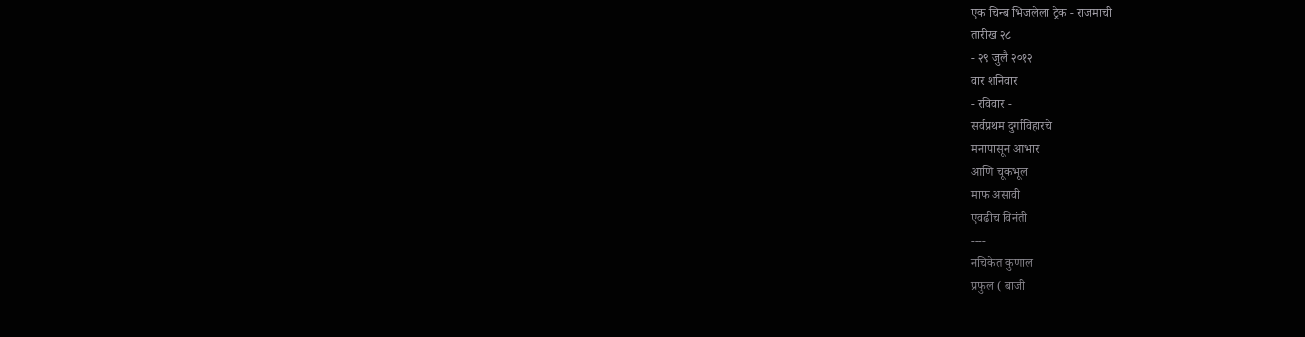एक चिन्ब भिजलेला ट्रेक - राजमाची
तारीख २८
- २९ जुलै २०१२
वार शनिवार
- रविवार -
सर्वप्रथम दुर्गाविहारचे
मनापासून आभार
आणि चूकभूल
माफ असावी
एवढीच विनंती
----
नचिकेत कुणाल
प्रफुल ( बाजी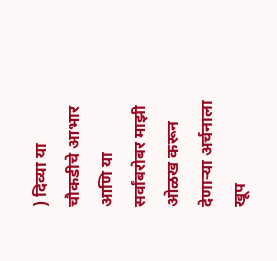) दिव्या या
चौकडीचे आभार
आणि या
सर्वांबरोबर माझी
ओळख करून
देणाऱ्या अर्चनाला
खूप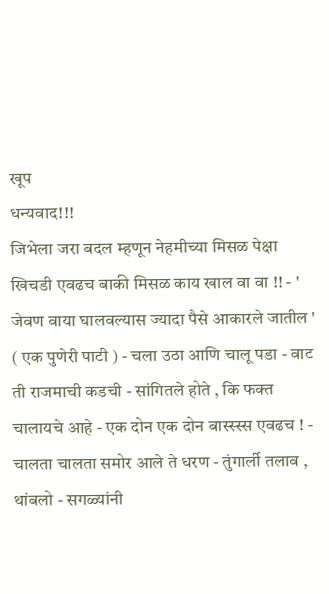खूप
धन्यवाद!!!
जिभेला जरा बदल म्हणून नेहमीच्या मिसळ पेक्षा खिचडी एवढच बाकी मिसळ काय खाल वा वा !! - ' जेवण वाया घालवल्यास ज्यादा पैसे आकारले जातील ' ( एक पुणेरी पाटी ) - चला उठा आणि चालू पडा - वाट ती राजमाची कडची - सांगितले होते , कि फक्त चालायचे आहे - एक दोन एक दोन बास्स्स्स एवढच ! - चालता चालता समोर आले ते धरण - तुंगार्ली तलाव , थांबलो - सगळ्यांनी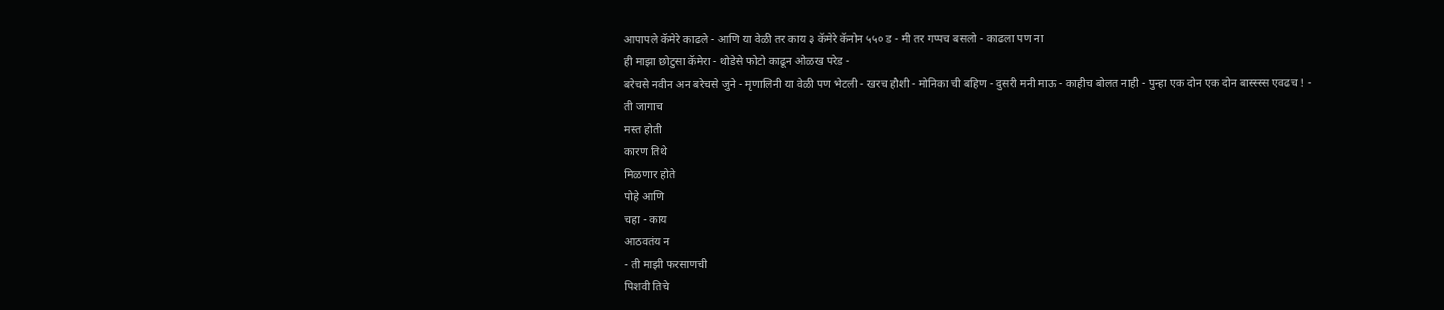आपापले कॅमेरे काढले - आणि या वेळी तर काय ३ कॅमेरे कॅनोन ५५० ड - मी तर गप्पच बसलो - काढला पण ना
ही माझा छोटुसा कॅमेरा - थोडेसे फोटो काढून ओळख परेड -
बरेचसे नवीन अन बरेचसे जुने - मृणालिनी या वेळी पण भेटली - खरच हौशी - मोनिका ची बहिण - दुसरी मनी माऊ - काहीच बोलत नाही - पुन्हा एक दोन एक दोन बास्स्स्स एवढच ! -
ती जागाच
मस्त होती
कारण तिथे
मिळणार होते
पोहे आणि
चहा - काय
आठवतंय न
- ती माझी फरसाणची
पिशवी तिचे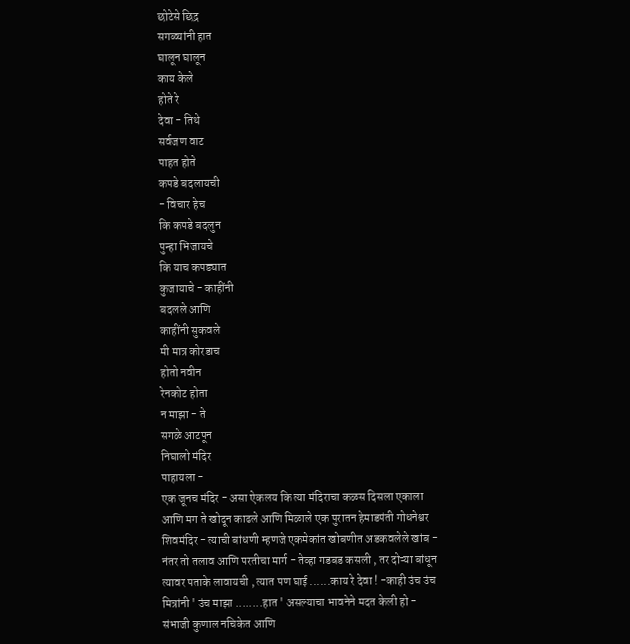छोटेसे छिद्र
सगळ्यांनी हात
घालून घालून
काय केले
होते रे
देवा - तिथे
सर्वजण वाट
पाहत होते
कपडे बदलायची
- विचार हेच
कि कपडे बदलुन
पुन्हा भिजायचे
कि याच कपड्यात
कुजायाचे - काहींनी
बदलले आणि
काहींनी सुकवले
मी मात्र कोरडाच
होतो नवीन
रेनकोट होता
न माझा - ते
सगळे आटपून
निघालो मंदिर
पाहायला -
एक जूनच मंदिर - असा ऐकलय कि त्या मंदिराचा कळस दिसला एकाला आणि मग ते खोदून काढले आणि मिळाले एक पुरातन हेमाडपंती गोधनेश्वर शिवमंदिर - त्याची बांधणी म्हणजे एकमेकांत खोबणीत अडकवलेले खांब - नंतर तो तलाव आणि परतीचा मार्ग - तेव्हा गडबड कसली , तर दोऱ्या बांधून त्यावर पताके लावायची , त्यात पण घाई ......काय रे देवा ! -काही उंच उंच मित्रांनी ' उंच माझा ........हात ' असल्याचा भावनेने मदत केली हो - संभाजी कुणाल नचिकेत आणि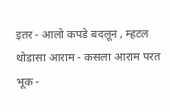इतर - आलो कपडे बदलून , म्हटल थोडासा आराम - कसला आराम परत भूक -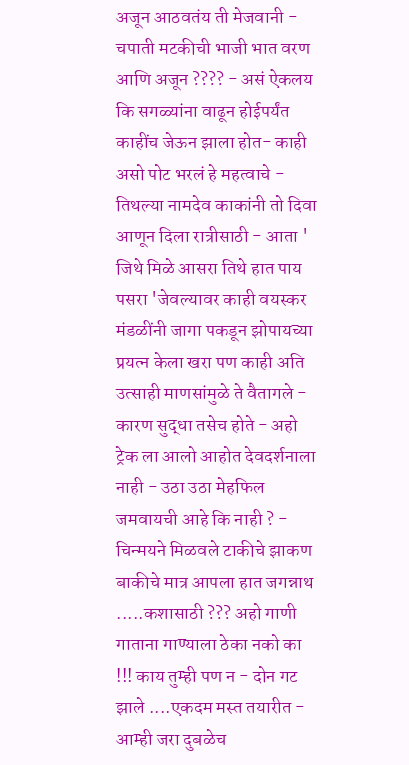अजून आठवतंय ती मेजवानी - चपाती मटकीची भाजी भात वरण आणि अजून ???? - असं ऐकलय कि सगळ्यांना वाढून होईपर्यंत काहींच जेऊन झाला होत- काही असो पोट भरलं हे महत्वाचे - तिथल्या नामदेव काकांनी तो दिवा आणून दिला रात्रीसाठी - आता ' जिथे मिळे आसरा तिथे हात पाय पसरा 'जेवल्यावर काही वयस्कर मंडळींनी जागा पकडून झोपायच्या प्रयत्न केला खरा पण काही अति उत्साही माणसांमुळे ते वैतागले - कारण सुद्धा तसेच होते - अहो ट्रेक ला आलो आहोत देवदर्शनाला नाही - उठा उठा मेहफिल जमवायची आहे कि नाही ? - चिन्मयने मिळवले टाकीचे झाकण बाकीचे मात्र आपला हात जगन्नाथ .....कशासाठी ??? अहो गाणी गाताना गाण्याला ठेका नको का !!! काय तुम्ही पण न - दोन गट झाले ....एकदम मस्त तयारीत - आम्ही जरा दुबळेच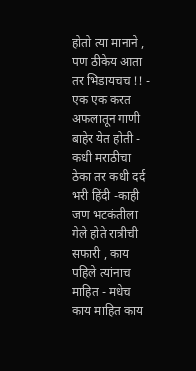होतो त्या मानाने , पण ठीकेय आता तर भिडायचच !! - एक एक करत अफलातून गाणी बाहेर येत होती - कधी मराठीचा ठेका तर कधी दर्द भरी हिंदी -काही जण भटकंतीला गेले होते रात्रीची सफारी , काय पहिले त्यांनाच माहित - मधेच काय माहित काय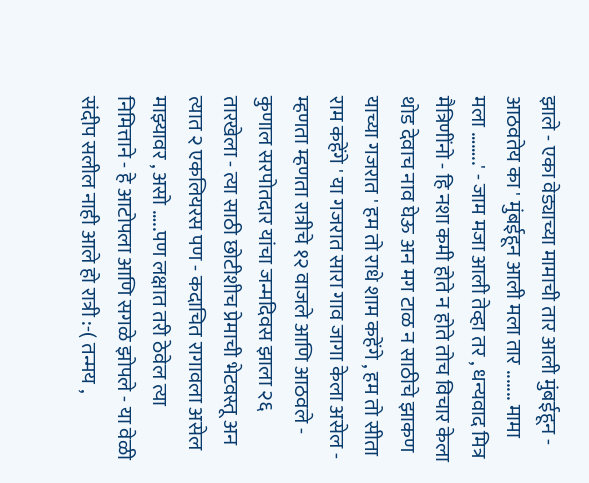झाले - एका वेड्याच्या मामाची तार आली मुंबईहून - आठवतेय का ' मुंबईहून आली मला तार ....... मामा मला ……..' - जाम मजा आली तेव्हा तर , धन्यवाद मित्र मैत्रिणींनो - हि नशा कमी होते न होते तोच विचार केला थोड देवाच नाव घेऊ अन मग टाळ न साठीचे झाकण याच्या गजरात ' हम तो राधे शाम कहेंगे , हम तो सीता राम कहेंगे ' या गजरात सारा गाव जागा केला असेल - म्हणता म्हणता रात्रीचे १२ वाजले आणि आठवले - कुणाल सरपोतदार यांचा जन्मदिवस झाला २६ तारखेला - त्या साठी छोटीशीच प्रेमाची भेटवस्तू अन त्यात २ एकलियरस पण - कदाचित रागावला असेल माझ्यावर , असो …..पण लक्षात तरी ठेवेल त्या निमित्ताने - हे आटोपला आणि सगळे झोपले - या वेळी संदीप सलील नाही आले हो रात्री :-( तन्मय ,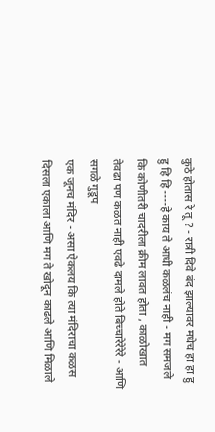कुठे होतास रे तू ? - रात्री दिवे बंद झाल्यावर मधेच हा हा हु हु हि हि ----हे काय ते आधी कळलंच नाही - मग समजले कि कोणीतरी चादरीला क्रीम लावत होता , काळोखात तेवढा पण कळत नाही एवढे दामले होते बिच्चारेरेरेरे - आणि सगळे गुडूप
एक जूनच मंदिर - असा ऐकलय कि त्या मंदिराचा कळस दिसला एकाला आणि मग ते खोदून काढले आणि मिळाले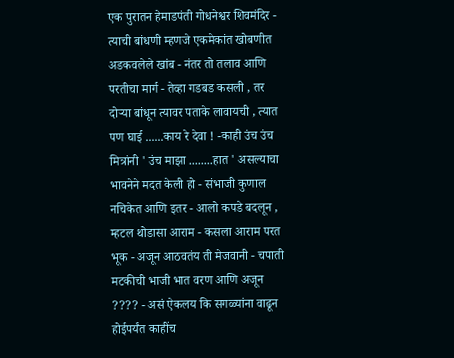एक पुरातन हेमाडपंती गोधनेश्वर शिवमंदिर - त्याची बांधणी म्हणजे एकमेकांत खोबणीत अडकवलेले खांब - नंतर तो तलाव आणि परतीचा मार्ग - तेव्हा गडबड कसली , तर दोऱ्या बांधून त्यावर पताके लावायची , त्यात पण घाई ......काय रे देवा ! -काही उंच उंच मित्रांनी ' उंच माझा ........हात ' असल्याचा भावनेने मदत केली हो - संभाजी कुणाल नचिकेत आणि इतर - आलो कपडे बदलून , म्हटल थोडासा आराम - कसला आराम परत भूक - अजून आठवतंय ती मेजवानी - चपाती मटकीची भाजी भात वरण आणि अजून ???? - असं ऐकलय कि सगळ्यांना वाढून होईपर्यंत काहींच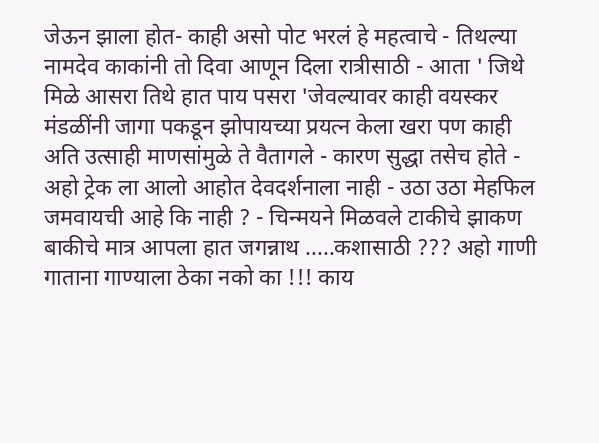जेऊन झाला होत- काही असो पोट भरलं हे महत्वाचे - तिथल्या नामदेव काकांनी तो दिवा आणून दिला रात्रीसाठी - आता ' जिथे मिळे आसरा तिथे हात पाय पसरा 'जेवल्यावर काही वयस्कर मंडळींनी जागा पकडून झोपायच्या प्रयत्न केला खरा पण काही अति उत्साही माणसांमुळे ते वैतागले - कारण सुद्धा तसेच होते - अहो ट्रेक ला आलो आहोत देवदर्शनाला नाही - उठा उठा मेहफिल जमवायची आहे कि नाही ? - चिन्मयने मिळवले टाकीचे झाकण बाकीचे मात्र आपला हात जगन्नाथ .....कशासाठी ??? अहो गाणी गाताना गाण्याला ठेका नको का !!! काय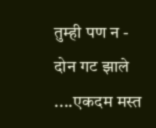तुम्ही पण न - दोन गट झाले ....एकदम मस्त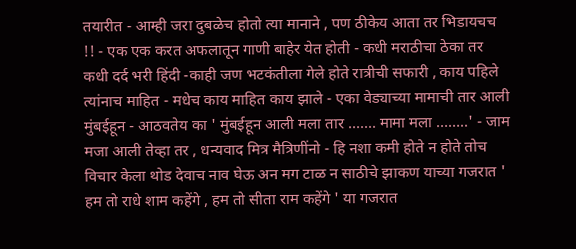तयारीत - आम्ही जरा दुबळेच होतो त्या मानाने , पण ठीकेय आता तर भिडायचच !! - एक एक करत अफलातून गाणी बाहेर येत होती - कधी मराठीचा ठेका तर कधी दर्द भरी हिंदी -काही जण भटकंतीला गेले होते रात्रीची सफारी , काय पहिले त्यांनाच माहित - मधेच काय माहित काय झाले - एका वेड्याच्या मामाची तार आली मुंबईहून - आठवतेय का ' मुंबईहून आली मला तार ....... मामा मला ……..' - जाम मजा आली तेव्हा तर , धन्यवाद मित्र मैत्रिणींनो - हि नशा कमी होते न होते तोच विचार केला थोड देवाच नाव घेऊ अन मग टाळ न साठीचे झाकण याच्या गजरात ' हम तो राधे शाम कहेंगे , हम तो सीता राम कहेंगे ' या गजरात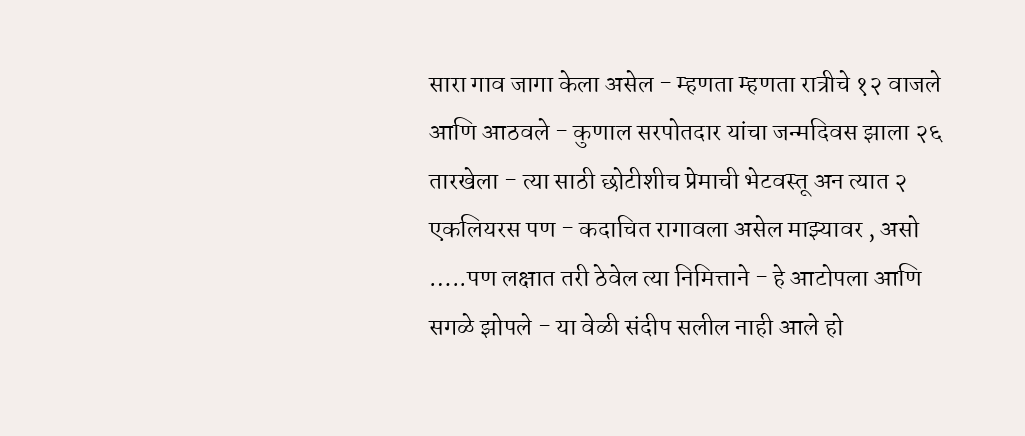सारा गाव जागा केला असेल - म्हणता म्हणता रात्रीचे १२ वाजले आणि आठवले - कुणाल सरपोतदार यांचा जन्मदिवस झाला २६ तारखेला - त्या साठी छोटीशीच प्रेमाची भेटवस्तू अन त्यात २ एकलियरस पण - कदाचित रागावला असेल माझ्यावर , असो …..पण लक्षात तरी ठेवेल त्या निमित्ताने - हे आटोपला आणि सगळे झोपले - या वेळी संदीप सलील नाही आले हो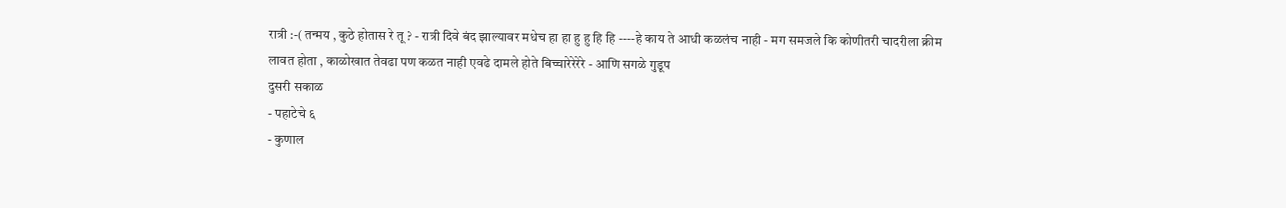रात्री :-( तन्मय , कुठे होतास रे तू ? - रात्री दिवे बंद झाल्यावर मधेच हा हा हु हु हि हि ----हे काय ते आधी कळलंच नाही - मग समजले कि कोणीतरी चादरीला क्रीम लावत होता , काळोखात तेवढा पण कळत नाही एवढे दामले होते बिच्चारेरेरेरे - आणि सगळे गुडूप
दुसरी सकाळ
- पहाटेचे ६
- कुणाल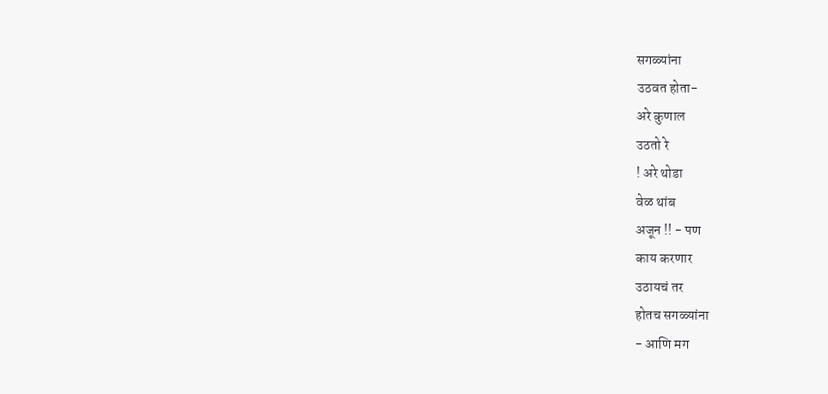सगळ्यांना
उठवत होता-
अरे कुणाल
उठतो रे
! अरे थोडा
वेळ थांब
अजून !! - पण
काय करणार
उठायचं तर
होतच सगळ्यांना
- आणि मग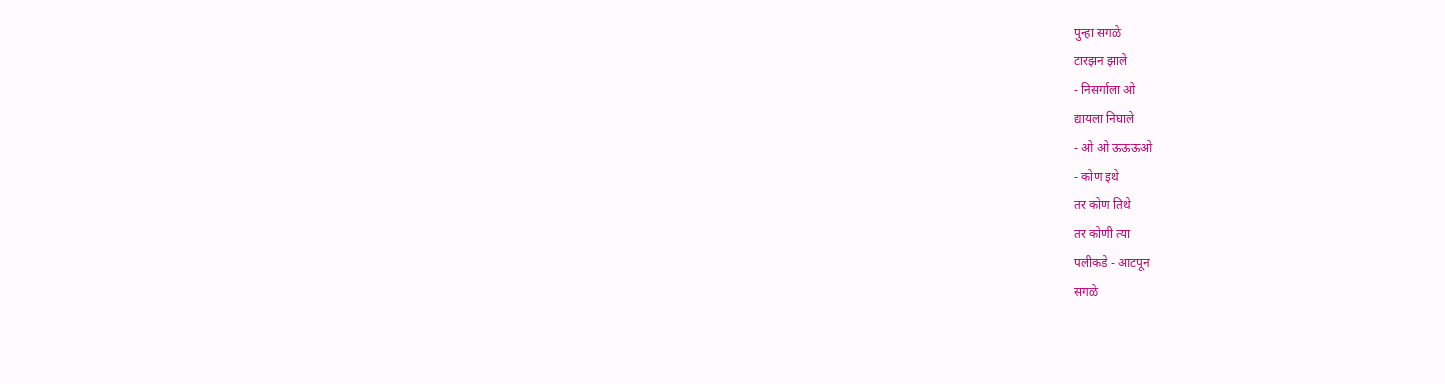पुन्हा सगळे
टारझन झाले
- निसर्गाला ओ
द्यायला निघाले
- ओ ओ ऊऊऊओ
- कोण इथे
तर कोण तिथे
तर कोणी त्या
पलीकडे - आटपून
सगळे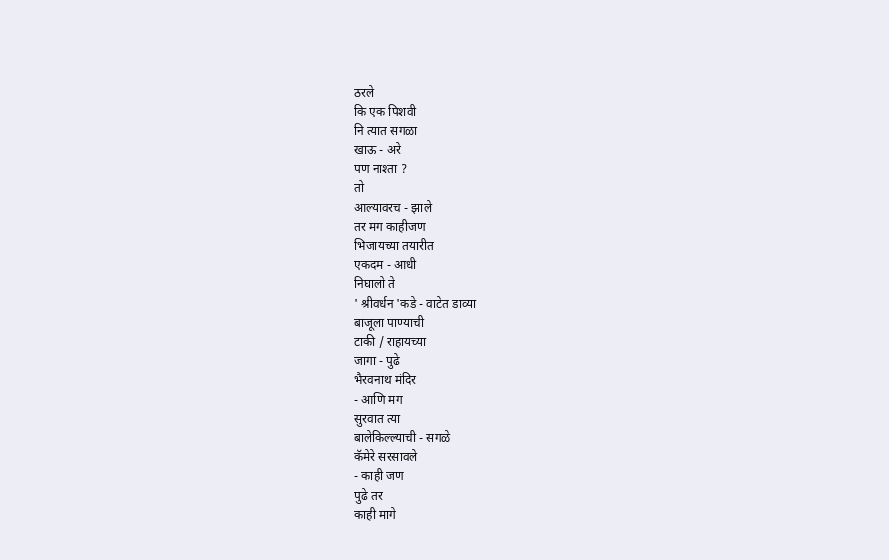ठरले
कि एक पिशवी
नि त्यात सगळा
खाऊ - अरे
पण नाश्ता ?
तो
आल्यावरच - झाले
तर मग काहीजण
भिजायच्या तयारीत
एकदम - आधी
निघालो ते
' श्रीवर्धन 'कडे - वाटेत डाव्या
बाजूला पाण्याची
टाकी / राहायच्या
जागा - पुढे
भैरवनाथ मंदिर
- आणि मग
सुरवात त्या
बालेकिल्ल्याची - सगळे
कॅमेरे सरसावले
- काही जण
पुढे तर
काही मागे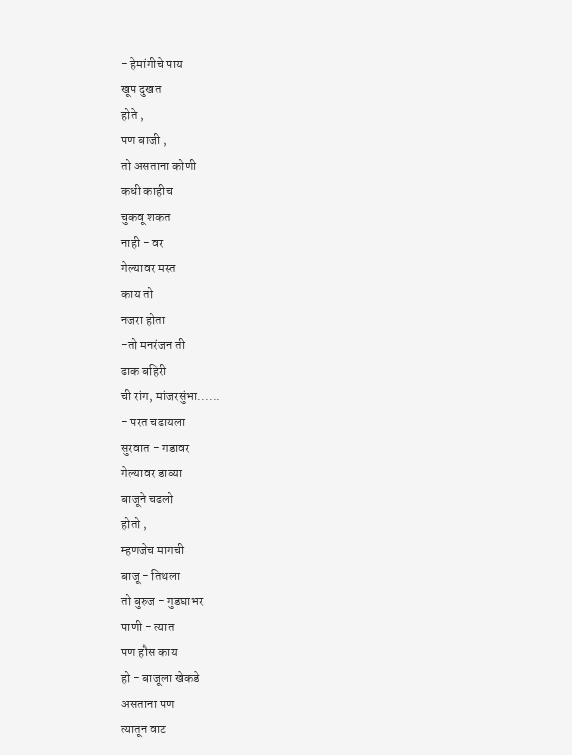- हेमांगीचे पाय
खूप दुखत
होते ,
पण बाजी ,
तो असताना कोणी
कधी काहीच
चुकवू शकत
नाही - वर
गेल्यावर मस्त
काय तो
नजरा होता
-तो मनरंजन ती
ढाक बहिरी
ची रांग, मांजरसुंभा......
- परत चढायला
सुरवात - गडावर
गेल्यावर डाव्या
बाजूने चढलो
होतो ,
म्हणजेच मागची
बाजू - तिथला
तो बुरुज - गुडघाभर
पाणी - त्यात
पण हौस काय
हो - बाजूला खेकडे
असताना पण
त्यातून वाट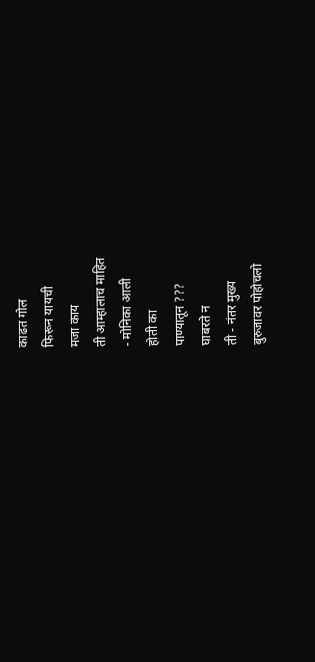काढत गोल
फिरून यायची
मजा काय
ती आम्हालाच माहित
- मोनिका आली
होती का
पाण्यातून ???
घाबरते न
ती - नंतर मुख्य
बुरुजावर पोहोचलो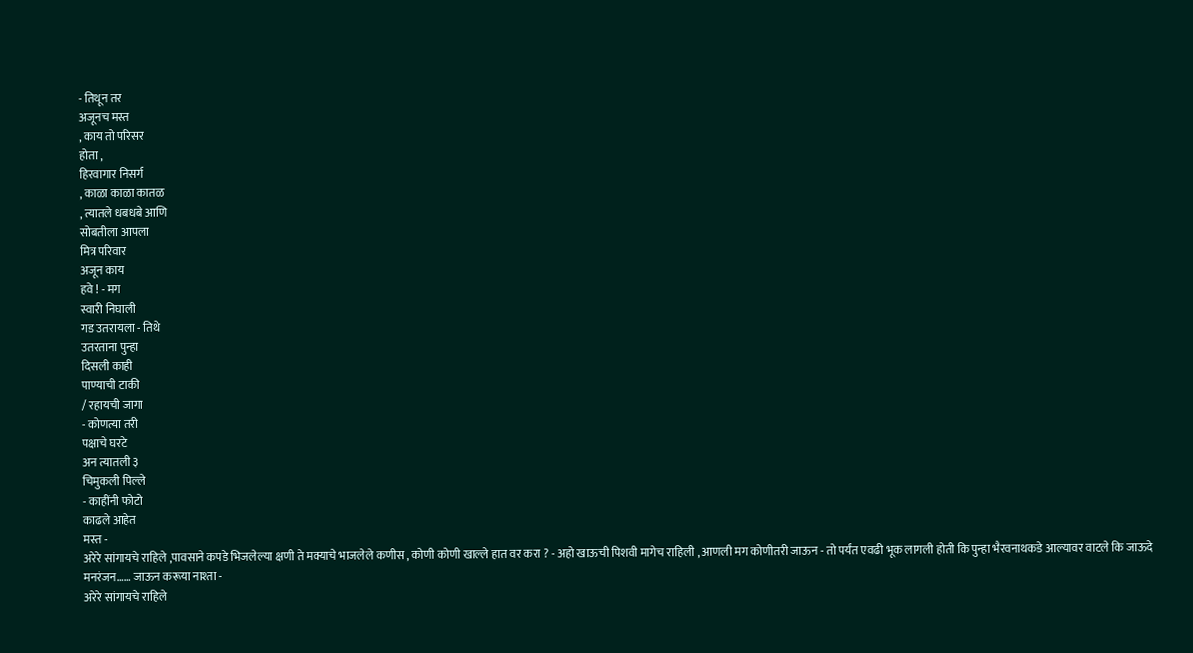- तिथून तर
अजूनच मस्त
, काय तो परिसर
होता ,
हिरवागार निसर्ग
, काळा काळा कातळ
, त्यातले धबधबे आणि
सोबतीला आपला
मित्र परिवार
अजून काय
हवे ! - मग
स्वारी निघाली
गड उतरायला - तिथे
उतरताना पुन्हा
दिसली काही
पाण्याची टाकी
/ रहायची जागा
- कोणत्या तरी
पक्षाचे घरटे
अन त्यातली ३
चिमुकली पिल्ले
- काहींनी फोटो
काढले आहेत
मस्त -
अरेरे सांगायचे राहिले ,पावसाने कपडे भिजलेल्या क्षणी ते मक्याचे भाजलेले कणीस , कोणी कोणी खाल्ले हात वर करा ? - अहो खाऊची पिशवी मागेच राहिली , आणली मग कोणीतरी जाऊन - तो पर्यंत एवढी भूक लागली होती कि पुन्हा भैरवनाथकडे आल्यावर वाटले कि जाऊदे मनरंजन…… जाऊन करूया नाश्ता -
अरेरे सांगायचे राहिले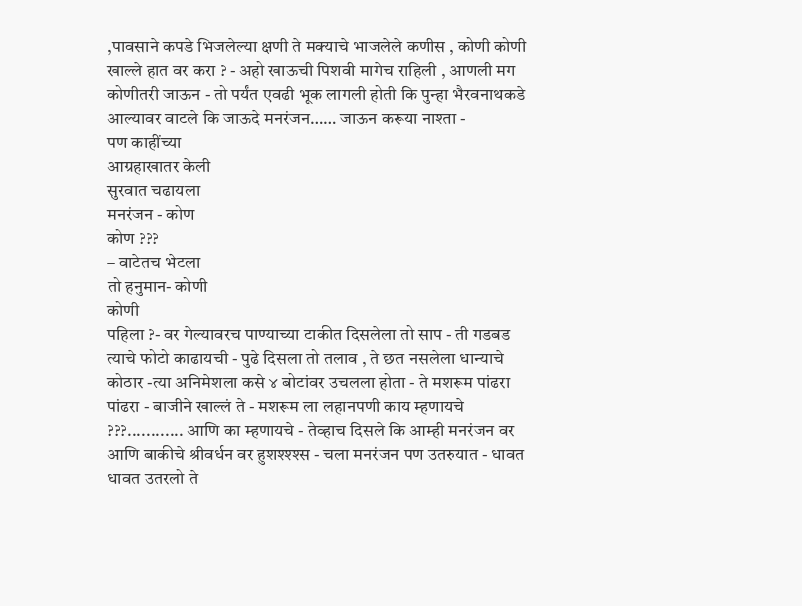,पावसाने कपडे भिजलेल्या क्षणी ते मक्याचे भाजलेले कणीस , कोणी कोणी खाल्ले हात वर करा ? - अहो खाऊची पिशवी मागेच राहिली , आणली मग कोणीतरी जाऊन - तो पर्यंत एवढी भूक लागली होती कि पुन्हा भैरवनाथकडे आल्यावर वाटले कि जाऊदे मनरंजन…… जाऊन करूया नाश्ता -
पण काहींच्या
आग्रहाखातर केली
सुरवात चढायला
मनरंजन - कोण
कोण ???
– वाटेतच भेटला
तो हनुमान- कोणी
कोणी
पहिला ?- वर गेल्यावरच पाण्याच्या टाकीत दिसलेला तो साप - ती गडबड त्याचे फोटो काढायची - पुढे दिसला तो तलाव , ते छत नसलेला धान्याचे कोठार -त्या अनिमेशला कसे ४ बोटांवर उचलला होता - ते मशरूम पांढरा पांढरा - बाजीने खाल्लं ते - मशरूम ला लहानपणी काय म्हणायचे ???............ आणि का म्हणायचे - तेव्हाच दिसले कि आम्ही मनरंजन वर आणि बाकीचे श्रीवर्धन वर हुशश्श्श्स - चला मनरंजन पण उतरुयात - धावत धावत उतरलो ते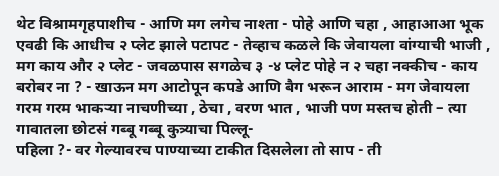थेट विश्रामगृहपाशीच - आणि मग लगेच नाश्ता - पोहे आणि चहा , आहाआआ भूक एवढी कि आधीच २ प्लेट झाले पटापट - तेव्हाच कळले कि जेवायला वांग्याची भाजी , मग काय और २ प्लेट - जवळपास सगळेच ३ -४ प्लेट पोहे न २ चहा नक्कीच - काय बरोबर ना ? - खाऊन मग आटोपून कपडे आणि बैग भरून आराम - मग जेवायला गरम गरम भाकऱ्या नाचणीच्या , ठेचा , वरण भात , भाजी पण मस्तच होती – त्या गावातला छोटसं गब्बू गब्बू कुत्र्याचा पिल्लू-
पहिला ?- वर गेल्यावरच पाण्याच्या टाकीत दिसलेला तो साप - ती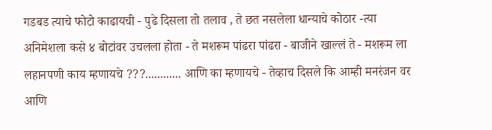गडबड त्याचे फोटो काढायची - पुढे दिसला तो तलाव , ते छत नसलेला धान्याचे कोठार -त्या अनिमेशला कसे ४ बोटांवर उचलला होता - ते मशरूम पांढरा पांढरा - बाजीने खाल्लं ते - मशरूम ला लहानपणी काय म्हणायचे ???............ आणि का म्हणायचे - तेव्हाच दिसले कि आम्ही मनरंजन वर आणि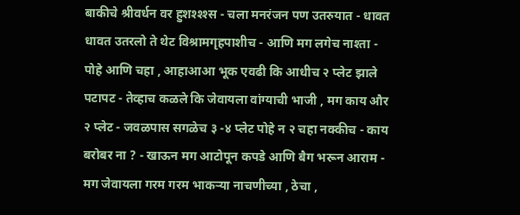बाकीचे श्रीवर्धन वर हुशश्श्श्स - चला मनरंजन पण उतरुयात - धावत धावत उतरलो ते थेट विश्रामगृहपाशीच - आणि मग लगेच नाश्ता - पोहे आणि चहा , आहाआआ भूक एवढी कि आधीच २ प्लेट झाले पटापट - तेव्हाच कळले कि जेवायला वांग्याची भाजी , मग काय और २ प्लेट - जवळपास सगळेच ३ -४ प्लेट पोहे न २ चहा नक्कीच - काय बरोबर ना ? - खाऊन मग आटोपून कपडे आणि बैग भरून आराम - मग जेवायला गरम गरम भाकऱ्या नाचणीच्या , ठेचा ,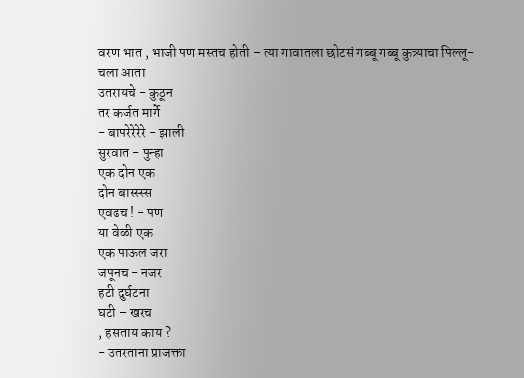वरण भात , भाजी पण मस्तच होती – त्या गावातला छोटसं गब्बू गब्बू कुत्र्याचा पिल्लू-
चला आता
उतरायचे - कुठून
तर कर्जत मार्गे
- बापरेरेरेरे - झाली
सुरवात - पुन्हा
एक दोन एक
दोन बास्स्स्स
एवढच ! - पण
या वेळी एक
एक पाऊल जरा
जपूनच - नजर
हटी दुर्घटना
घटी – खरच
, हसताय काय ?
- उतरताना प्राजक्ता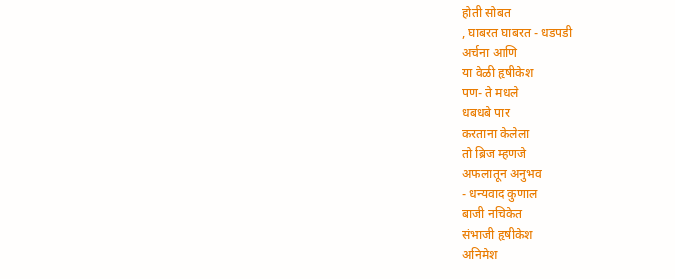होती सोबत
, घाबरत घाबरत - धडपडी
अर्चना आणि
या वेळी हृषीकेश
पण- ते मधले
धबधबे पार
करताना केलेला
तो ब्रिज म्हणजे
अफलातून अनुभव
- धन्यवाद कुणाल
बाजी नचिकेत
संभाजी हृषीकेश
अनिमेश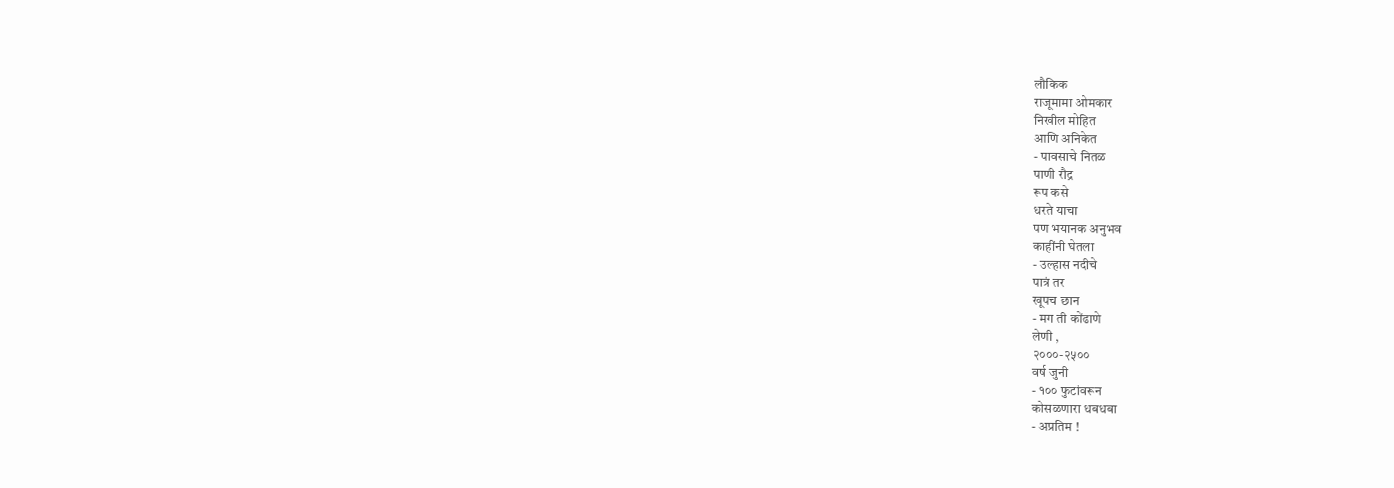लौकिक
राजूमामा ओमकार
निखील मोहित
आणि अनिकेत
- पावसाचे नितळ
पाणी रौद्र
रूप कसे
धरते याचा
पण भयानक अनुभव
काहींनी घेतला
- उल्हास नदीचे
पात्रं तर
खूपच छान
- मग ती कोंढाणे
लेणी ,
२०००-२५००
वर्ष जुनी
- १०० फुटांवरून
कोसळणारा धबधबा
- अप्रतिम !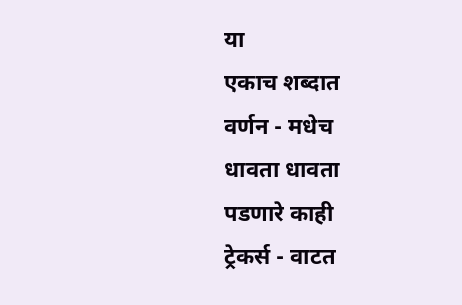या
एकाच शब्दात
वर्णन - मधेच
धावता धावता
पडणारे काही
ट्रेकर्स - वाटत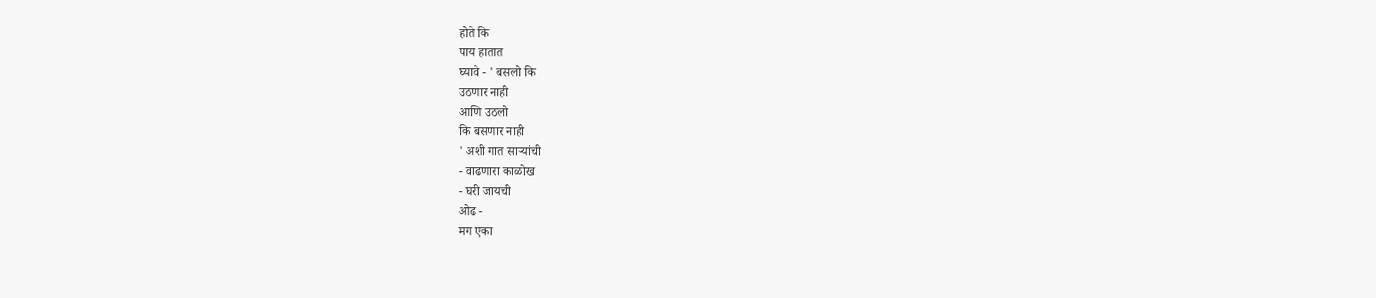होते कि
पाय हातात
घ्यावे - ' बसलो कि
उठणार नाही
आणि उठलो
कि बसणार नाही
' अशी गात साऱ्यांची
- वाढणारा काळोख
- घरी जायची
ओढ -
मग एका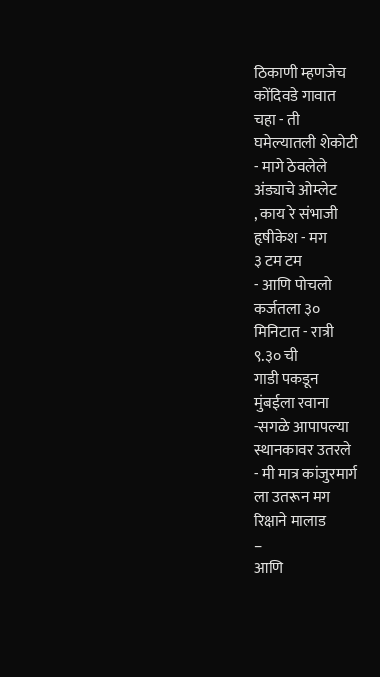ठिकाणी म्हणजेच
कोंदिवडे गावात
चहा - ती
घमेल्यातली शेकोटी
- मागे ठेवलेले
अंड्याचे ओम्लेट
, काय रे संभाजी
हृषीकेश - मग
३ टम टम
- आणि पोचलो
कर्जतला ३०
मिनिटात - रात्री
९.३० ची
गाडी पकडून
मुंबईला रवाना
-सगळे आपापल्या
स्थानकावर उतरले
- मी मात्र कांजुरमार्ग
ला उतरून मग
रिक्षाने मालाड
–
आणि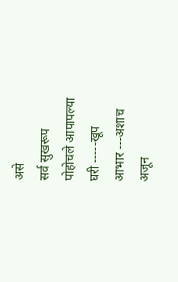असे
सर्व सुखरूप
पोहोचले आपापल्या
घरी -----खूप
आभार ---अशाच
अजून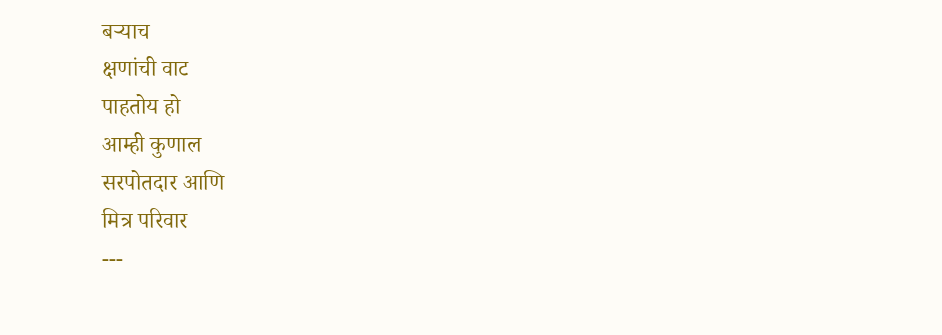बऱ्याच
क्षणांची वाट
पाहतोय हो
आम्ही कुणाल
सरपोतदार आणि
मित्र परिवार
---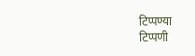टिप्पण्या
टिप्पणी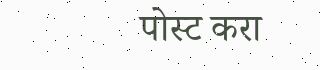पोस्ट करा